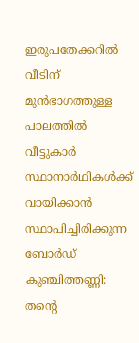ഇരുപതേക്കറിൽ വീടിന് മുൻഭാഗത്തുള്ള പാലത്തിൽ വീട്ടുകാർ സ്ഥാനാർഥികൾക്ക് വായിക്കാൻ സ്ഥാപിച്ചിരിക്കുന്ന ബോർഡ്
കുഞ്ചിത്തണ്ണി: തന്റെ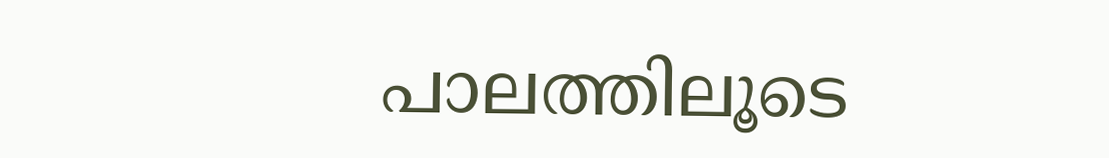പാലത്തിലൂടെ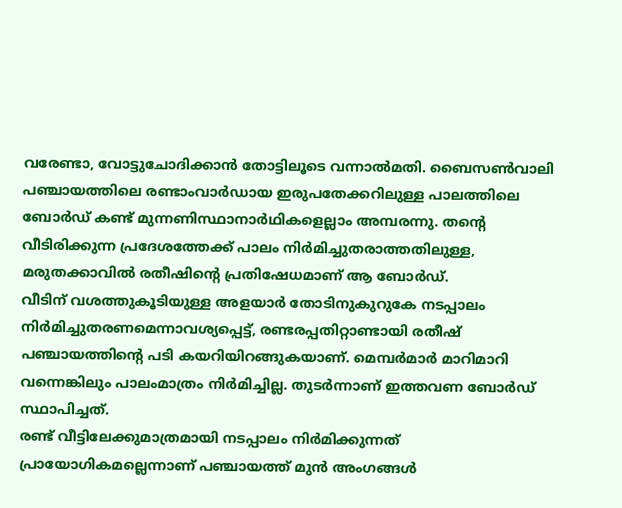വരേണ്ടാ, വോട്ടുചോദിക്കാൻ തോട്ടിലൂടെ വന്നാൽമതി. ബൈസൺവാലി പഞ്ചായത്തിലെ രണ്ടാംവാർഡായ ഇരുപതേക്കറിലുള്ള പാലത്തിലെ ബോർഡ് കണ്ട് മുന്നണിസ്ഥാനാർഥികളെല്ലാം അമ്പരന്നു. തന്റെ വീടിരിക്കുന്ന പ്രദേശത്തേക്ക് പാലം നിർമിച്ചുതരാത്തതിലുള്ള, മരുതക്കാവിൽ രതീഷിന്റെ പ്രതിഷേധമാണ് ആ ബോർഡ്.
വീടിന് വശത്തുകൂടിയുള്ള അളയാർ തോടിനുകുറുകേ നടപ്പാലം നിർമിച്ചുതരണമെന്നാവശ്യപ്പെട്ട്, രണ്ടരപ്പതിറ്റാണ്ടായി രതീഷ് പഞ്ചായത്തിന്റെ പടി കയറിയിറങ്ങുകയാണ്. മെമ്പർമാർ മാറിമാറി വന്നെങ്കിലും പാലംമാത്രം നിർമിച്ചില്ല. തുടർന്നാണ് ഇത്തവണ ബോർഡ് സ്ഥാപിച്ചത്.
രണ്ട് വീട്ടിലേക്കുമാത്രമായി നടപ്പാലം നിർമിക്കുന്നത് പ്രായോഗികമല്ലെന്നാണ് പഞ്ചായത്ത് മുൻ അംഗങ്ങൾ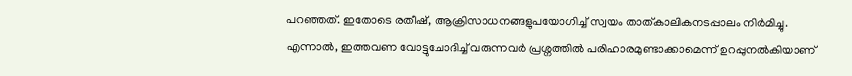പറഞ്ഞത്. ഇതോടെ രതീഷ്, ആക്രിസാധനങ്ങളുപയോഗിച്ച് സ്വയം താത്കാലികനടപ്പാലം നിർമിച്ചു. എന്നാൽ, ഇത്തവണ വോട്ടുചോദിച്ച് വരുന്നവർ പ്രശ്നത്തിൽ പരിഹാരമുണ്ടാക്കാമെന്ന് ഉറപ്പുനൽകിയാണ്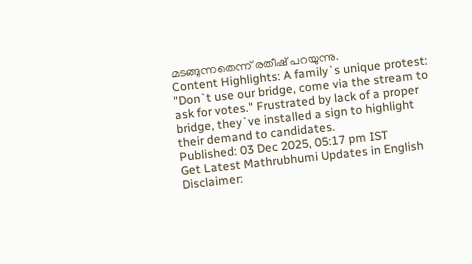മടങ്ങുന്നതെന്ന് രതീഷ് പറയുന്നു.
Content Highlights: A family`s unique protest: "Don`t use our bridge, come via the stream to ask for votes." Frustrated by lack of a proper bridge, they`ve installed a sign to highlight their demand to candidates.
Published: 03 Dec 2025, 05:17 pm IST
Get Latest Mathrubhumi Updates in English
Disclaimer: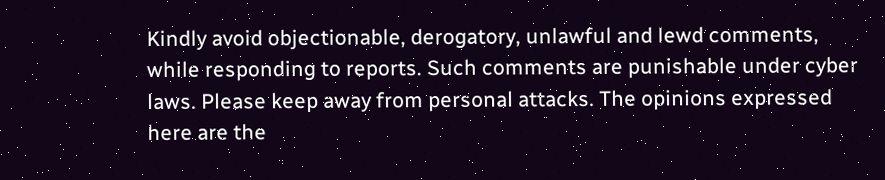Kindly avoid objectionable, derogatory, unlawful and lewd comments, while responding to reports. Such comments are punishable under cyber laws. Please keep away from personal attacks. The opinions expressed here are the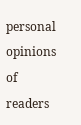personal opinions of readers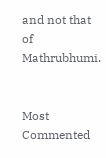and not that of Mathrubhumi.


Most Commented